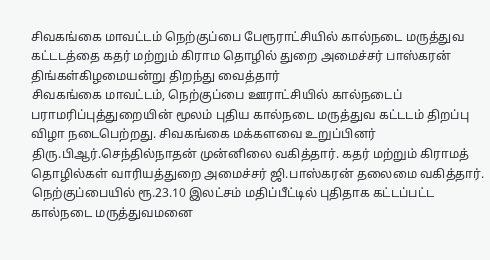சிவகங்கை மாவட்டம் நெற்குப்பை பேரூராட்சியில் கால்நடை மருத்துவ கட்டடத்தை கதர் மற்றும் கிராம தொழில் துறை அமைச்சர் பாஸ்கரன் திங்கள்கிழமையன்று திறந்து வைத்தார்
சிவகங்கை மாவட்டம், நெற்குப்பை ஊராட்சியில் கால்நடைப் பராமரிப்புத்துறையின் மூலம் புதிய கால்நடை மருத்துவ கட்டடம் திறப்பு விழா நடைபெற்றது. சிவகங்கை மக்களவை உறுப்பினர் திரு.பிஆர்.செந்தில்நாதன் முன்னிலை வகித்தார். கதர் மற்றும் கிராமத் தொழில்கள் வாரியத்துறை அமைச்சர் ஜி.பாஸ்கரன் தலைமை வகித்தார்.
நெற்குப்பையில் ரூ.23.10 இலட்சம் மதிப்பீட்டில் புதிதாக கட்டப்பட்ட கால்நடை மருத்துவமனை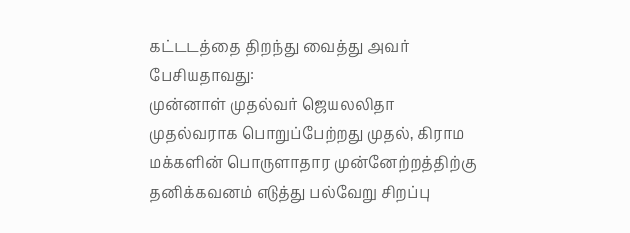கட்டடத்தை திறந்து வைத்து அவர் பேசியதாவது:
முன்னாள் முதல்வர் ஜெயலலிதா முதல்வராக பொறுப்பேற்றது முதல், கிராம மக்களின் பொருளாதார முன்னேற்றத்திற்கு தனிக்கவனம் எடுத்து பல்வேறு சிறப்பு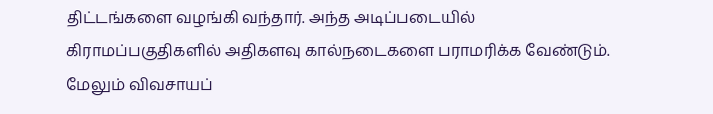திட்டங்களை வழங்கி வந்தார். அந்த அடிப்படையில்
கிராமப்பகுதிகளில் அதிகளவு கால்நடைகளை பராமரிக்க வேண்டும்.
மேலும் விவசாயப்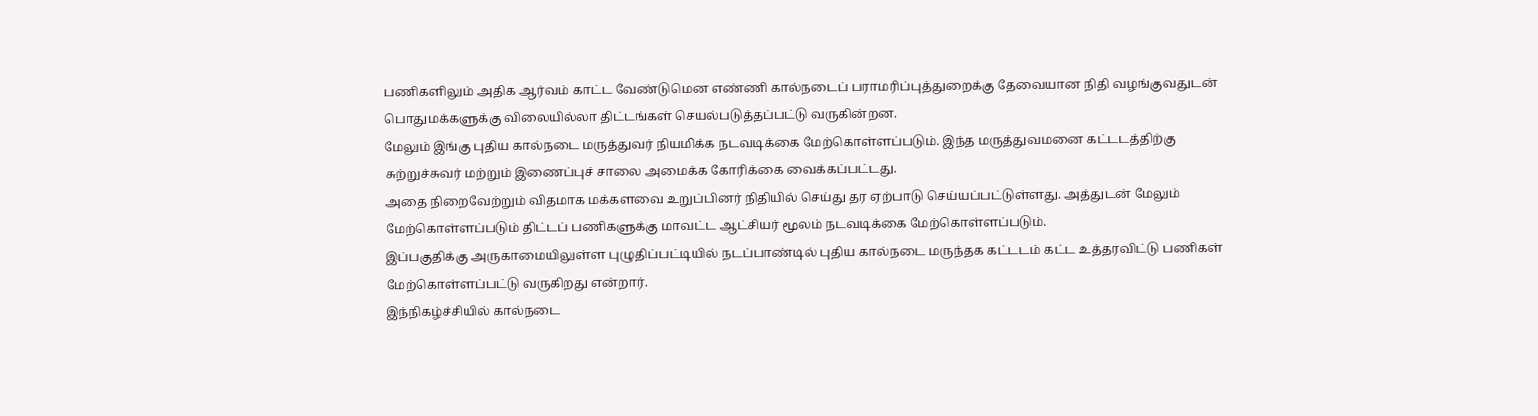பணிகளிலும் அதிக ஆர்வம் காட்ட வேண்டுமென எண்ணி கால்நடைப் பராமரிப்புத்துறைக்கு தேவையான நிதி வழங்குவதுடன் பொதுமக்களுக்கு விலையில்லா திட்டங்கள் செயல்படுத்தப்பட்டு வருகின்றன.
மேலும் இங்கு புதிய கால்நடை மருத்துவர் நியமிக்க நடவடிக்கை மேற்கொள்ளப்படும். இந்த மருத்துவமனை கட்டடத்திற்கு சுற்றுச்சுவர் மற்றும் இணைப்புச் சாலை அமைக்க கோரிக்கை வைக்கப்பட்டது.
அதை நிறைவேற்றும் விதமாக மக்களவை உறுப்பினர் நிதியில் செய்து தர ஏற்பாடு செய்யப்பட்டுள்ளது. அத்துடன் மேலும் மேற்கொள்ளப்படும் திட்டப் பணிகளுக்கு மாவட்ட ஆட்சியர் மூலம் நடவடிக்கை மேற்கொள்ளப்படும்.
இப்பகுதிக்கு அருகாமையிலுள்ள புழுதிப்பட்டியில் நடப்பாண்டில் புதிய கால்நடை மருந்தக கட்டடம் கட்ட உத்தரவிட்டு பணிகள் மேற்கொள்ளப்பட்டு வருகிறது என்றார்.
இந்நிகழ்ச்சியில் கால்நடை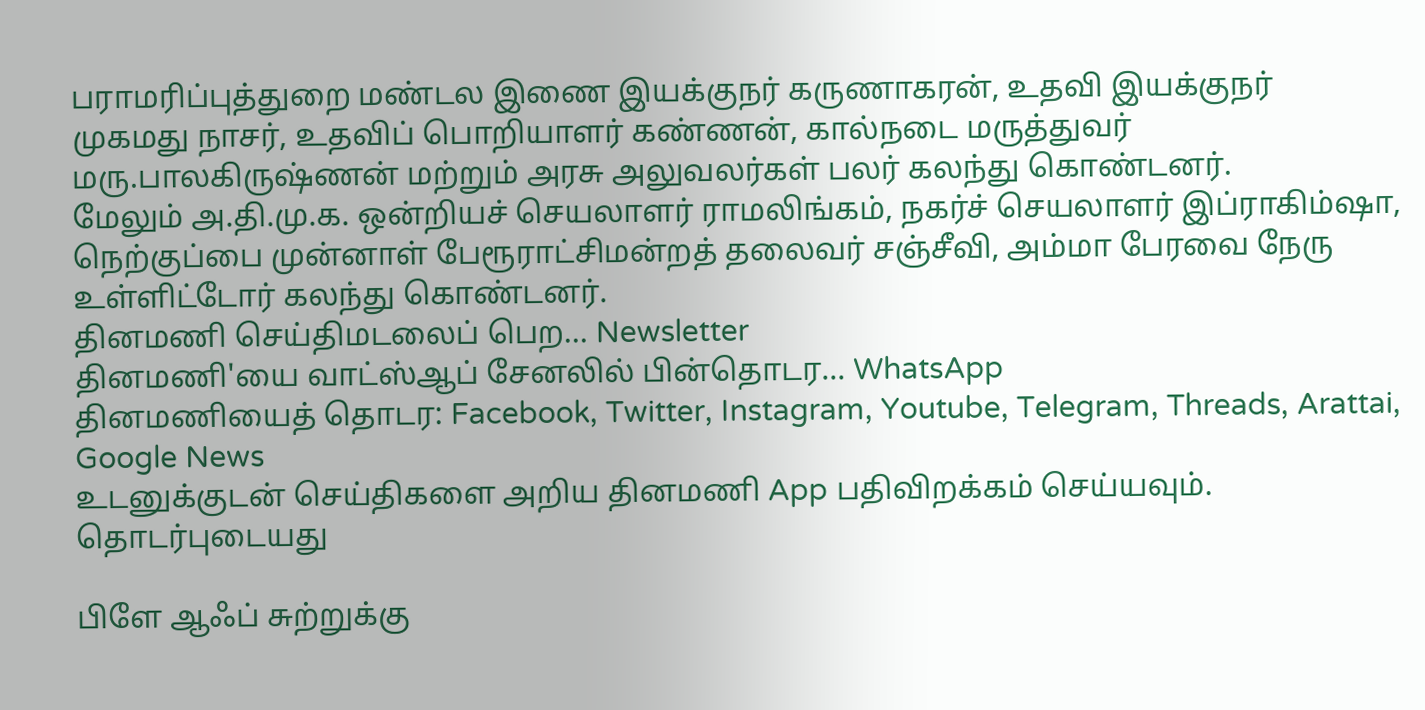பராமரிப்புத்துறை மண்டல இணை இயக்குநர் கருணாகரன், உதவி இயக்குநர்
முகமது நாசர், உதவிப் பொறியாளர் கண்ணன், கால்நடை மருத்துவர் மரு.பாலகிருஷ்ணன் மற்றும் அரசு அலுவலர்கள் பலர் கலந்து கொண்டனர்.
மேலும் அ.தி.மு.க. ஒன்றியச் செயலாளர் ராமலிங்கம், நகர்ச் செயலாளர் இப்ராகிம்ஷா, நெற்குப்பை முன்னாள் பேரூராட்சிமன்றத் தலைவர் சஞ்சீவி, அம்மா பேரவை நேரு உள்ளிட்டோர் கலந்து கொண்டனர்.
தினமணி செய்திமடலைப் பெற... Newsletter
தினமணி'யை வாட்ஸ்ஆப் சேனலில் பின்தொடர... WhatsApp
தினமணியைத் தொடர: Facebook, Twitter, Instagram, Youtube, Telegram, Threads, Arattai, Google News
உடனுக்குடன் செய்திகளை அறிய தினமணி App பதிவிறக்கம் செய்யவும்.
தொடர்புடையது

பிளே ஆஃப் சுற்றுக்கு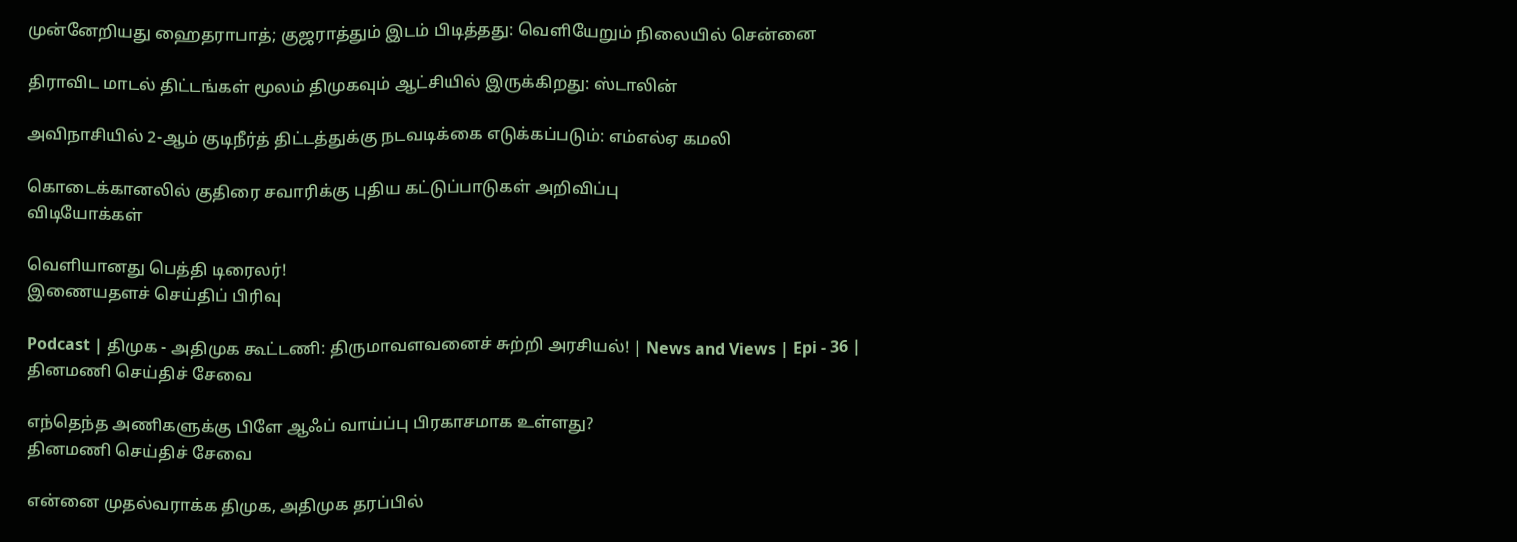முன்னேறியது ஹைதராபாத்; குஜராத்தும் இடம் பிடித்தது: வெளியேறும் நிலையில் சென்னை

திராவிட மாடல் திட்டங்கள் மூலம் திமுகவும் ஆட்சியில் இருக்கிறது: ஸ்டாலின்

அவிநாசியில் 2-ஆம் குடிநீர்த் திட்டத்துக்கு நடவடிக்கை எடுக்கப்படும்: எம்எல்ஏ கமலி

கொடைக்கானலில் குதிரை சவாரிக்கு புதிய கட்டுப்பாடுகள் அறிவிப்பு
விடியோக்கள்

வெளியானது பெத்தி டிரைலர்!
இணையதளச் செய்திப் பிரிவு

Podcast | திமுக - அதிமுக கூட்டணி: திருமாவளவனைச் சுற்றி அரசியல்! | News and Views | Epi - 36 |
தினமணி செய்திச் சேவை

எந்தெந்த அணிகளுக்கு பிளே ஆஃப் வாய்ப்பு பிரகாசமாக உள்ளது?
தினமணி செய்திச் சேவை

என்னை முதல்வராக்க திமுக, அதிமுக தரப்பில்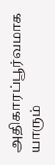அதிகாரப்பூர்வமாக யாரும்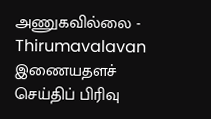அணுகவில்லை - Thirumavalavan
இணையதளச் செய்திப் பிரிவு